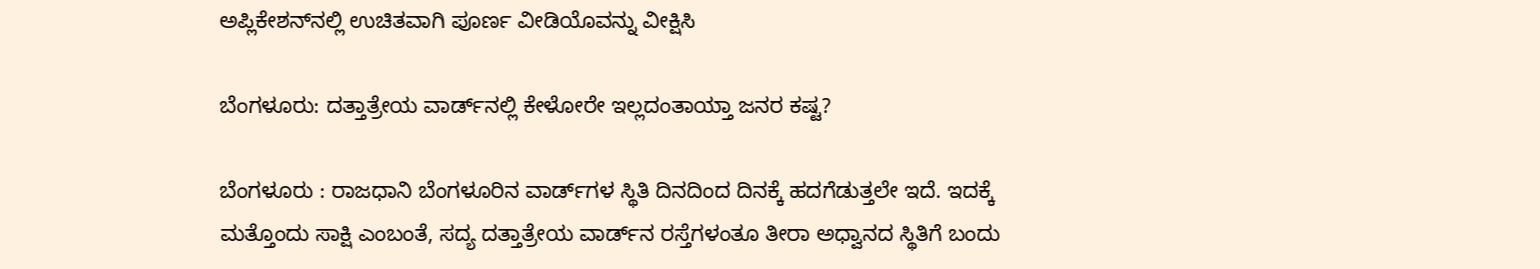ಅಪ್ಲಿಕೇಶನ್‌ನಲ್ಲಿ ಉಚಿತವಾಗಿ ಪೂರ್ಣ ವೀಡಿಯೊವನ್ನು ವೀಕ್ಷಿಸಿ

ಬೆಂಗಳೂರು: ದತ್ತಾತ್ರೇಯ ವಾರ್ಡ್‌ನಲ್ಲಿ ಕೇಳೋರೇ ಇಲ್ಲದಂತಾಯ್ತಾ ಜನರ ಕಷ್ಟ?

ಬೆಂಗಳೂರು : ರಾಜಧಾನಿ ಬೆಂಗಳೂರಿನ ವಾರ್ಡ್‌ಗಳ ಸ್ಥಿತಿ ದಿನದಿಂದ ದಿನಕ್ಕೆ ಹದಗೆಡುತ್ತಲೇ ಇದೆ. ಇದಕ್ಕೆ ಮತ್ತೊಂದು ಸಾಕ್ಷಿ ಎಂಬಂತೆ, ಸದ್ಯ ದತ್ತಾತ್ರೇಯ ವಾರ್ಡ್‌ನ ರಸ್ತೆಗಳಂತೂ ತೀರಾ ಅಧ್ವಾನದ ಸ್ಥಿತಿಗೆ ಬಂದು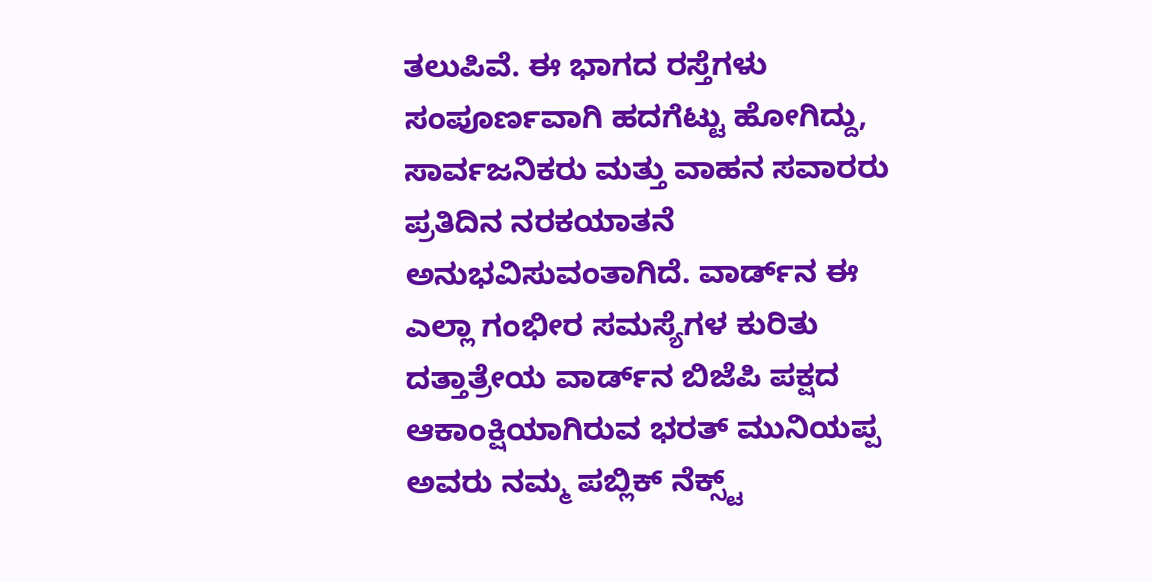ತಲುಪಿವೆ. ಈ ಭಾಗದ ರಸ್ತೆಗಳು ಸಂಪೂರ್ಣವಾಗಿ ಹದಗೆಟ್ಟು ಹೋಗಿದ್ದು, ಸಾರ್ವಜನಿಕರು ಮತ್ತು ವಾಹನ ಸವಾರರು ಪ್ರತಿದಿನ ನರಕಯಾತನೆ ಅನುಭವಿಸುವಂತಾಗಿದೆ. ವಾರ್ಡ್‌ನ ಈ ಎಲ್ಲಾ ಗಂಭೀರ ಸಮಸ್ಯೆಗಳ ಕುರಿತು ದತ್ತಾತ್ರೇಯ ವಾರ್ಡ್‌ನ ಬಿಜೆಪಿ ಪಕ್ಷದ ಆಕಾಂಕ್ಷಿಯಾಗಿರುವ ಭರತ್ ಮುನಿಯಪ್ಪ ಅವರು ನಮ್ಮ ಪಬ್ಲಿಕ್ ನೆಕ್ಸ್ಟ್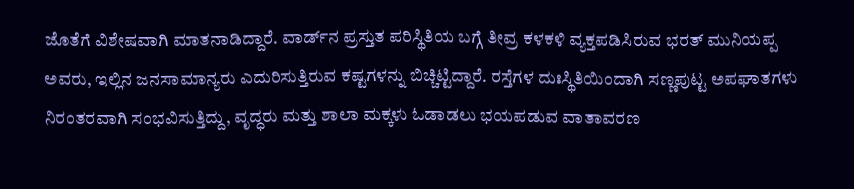ಜೊತೆಗೆ ವಿಶೇಷವಾಗಿ ಮಾತನಾಡಿದ್ದಾರೆ. ವಾರ್ಡ್‌ನ ಪ್ರಸ್ತುತ ಪರಿಸ್ಥಿತಿಯ ಬಗ್ಗೆ ತೀವ್ರ ಕಳಕಳಿ ವ್ಯಕ್ತಪಡಿಸಿರುವ ಭರತ್ ಮುನಿಯಪ್ಪ ಅವರು, ಇಲ್ಲಿನ ಜನಸಾಮಾನ್ಯರು ಎದುರಿಸುತ್ತಿರುವ ಕಷ್ಟಗಳನ್ನು ಬಿಚ್ಚಿಟ್ಟಿದ್ದಾರೆ. ರಸ್ತೆಗಳ ದುಃಸ್ಥಿತಿಯಿಂದಾಗಿ ಸಣ್ಣಪುಟ್ಟ ಅಪಘಾತಗಳು ನಿರಂತರವಾಗಿ ಸಂಭವಿಸುತ್ತಿದ್ದು, ವೃದ್ಧರು ಮತ್ತು ಶಾಲಾ ಮಕ್ಕಳು ಓಡಾಡಲು ಭಯಪಡುವ ವಾತಾವರಣ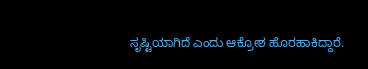ಸೃಷ್ಟಿಯಾಗಿದೆ ಎಂದು ಆಕ್ರೋಶ ಹೊರಹಾಕಿದ್ದಾರೆ.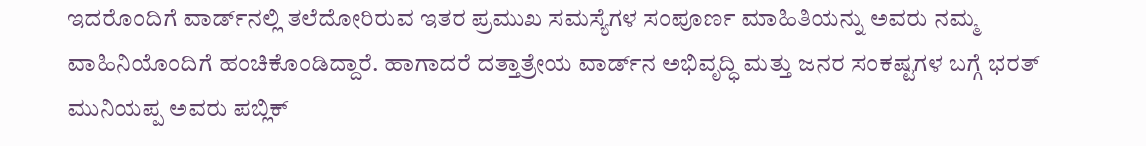ಇದರೊಂದಿಗೆ ವಾರ್ಡ್‌ನಲ್ಲಿ ತಲೆದೋರಿರುವ ಇತರ ಪ್ರಮುಖ ಸಮಸ್ಯೆಗಳ ಸಂಪೂರ್ಣ ಮಾಹಿತಿಯನ್ನು ಅವರು ನಮ್ಮ ವಾಹಿನಿಯೊಂದಿಗೆ ಹಂಚಿಕೊಂಡಿದ್ದಾರೆ. ಹಾಗಾದರೆ ದತ್ತಾತ್ರೇಯ ವಾರ್ಡ್‌ನ ಅಭಿವೃದ್ಧಿ ಮತ್ತು ಜನರ ಸಂಕಷ್ಟಗಳ ಬಗ್ಗೆ ಭರತ್ ಮುನಿಯಪ್ಪ ಅವರು ಪಬ್ಲಿಕ್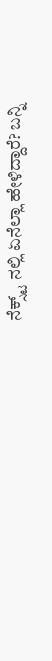ನೆಕ್ಸ್ಟ್ ನಲ್ಲಿ ಏನೆಲ್ಲಾ ಹೇಳಿದ್ದಾರೆ? ಬನ್ನಿ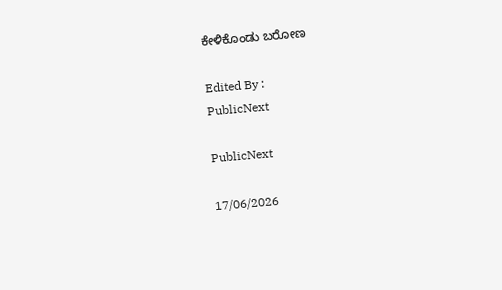ಕೇಳಿಕೊಂಡು ಬರೋಣ

Edited By :
PublicNext

PublicNext

17/06/2026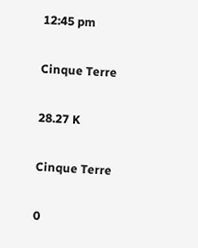12:45 pm

Cinque Terre

28.27 K

Cinque Terre

0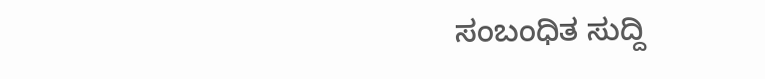ಸಂಬಂಧಿತ ಸುದ್ದಿ